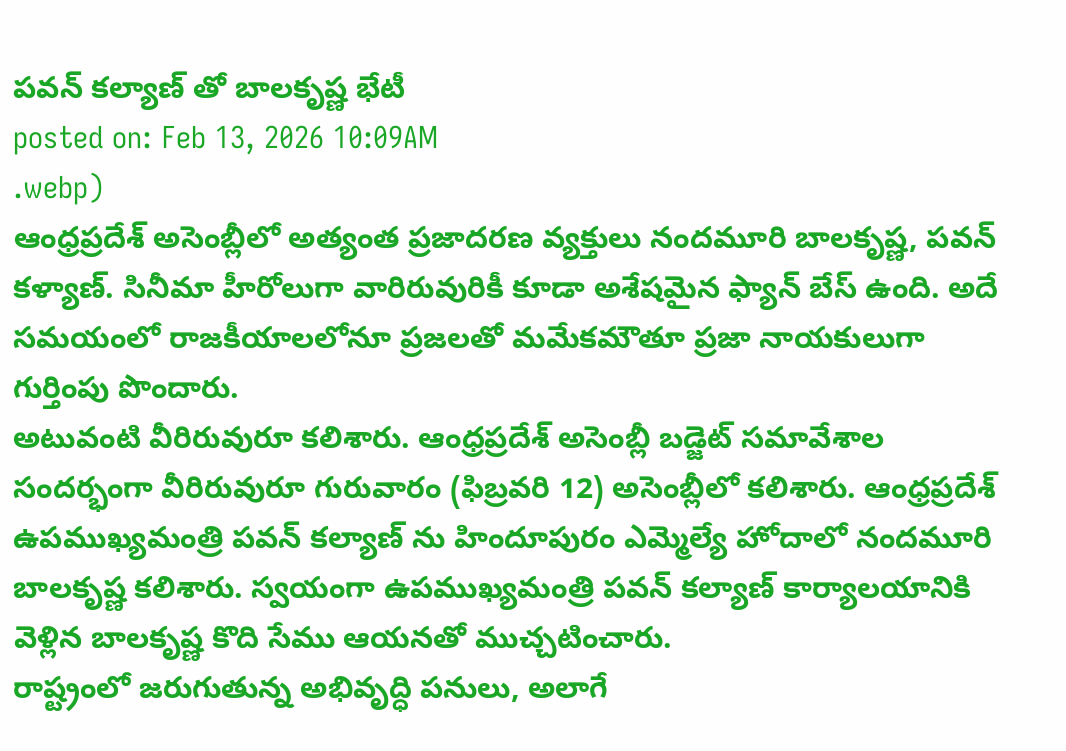పవన్ కల్యాణ్ తో బాలకృష్ణ భేటీ
posted on: Feb 13, 2026 10:09AM
.webp)
ఆంధ్రప్రదేశ్ అసెంబ్లీలో అత్యంత ప్రజాదరణ వ్యక్తులు నందమూరి బాలకృష్ణ, పవన్ కళ్యాణ్. సినీమా హీరోలుగా వారిరువురికీ కూడా అశేషమైన ఫ్యాన్ బేస్ ఉంది. అదే సమయంలో రాజకీయాలలోనూ ప్రజలతో మమేకమౌతూ ప్రజా నాయకులుగా గుర్తింపు పొందారు.
అటువంటి వీరిరువురూ కలిశారు. ఆంధ్రప్రదేశ్ అసెంబ్లీ బడ్జెట్ సమావేశాల సందర్భంగా వీరిరువురూ గురువారం (ఫిబ్రవరి 12) అసెంబ్లీలో కలిశారు. ఆంధ్రప్రదేశ్ ఉపముఖ్యమంత్రి పవన్ కల్యాణ్ ను హిందూపురం ఎమ్మెల్యే హోదాలో నందమూరి బాలకృష్ణ కలిశారు. స్వయంగా ఉపముఖ్యమంత్రి పవన్ కల్యాణ్ కార్యాలయానికి వెళ్లిన బాలకృష్ణ కొది సేము ఆయనతో ముచ్చటించారు.
రాష్ట్రంలో జరుగుతున్న అభివృద్ధి పనులు, అలాగే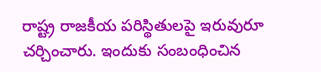రాష్ట్ర రాజకీయ పరిస్థితులపై ఇరువురూ చర్చించారు. ఇందుకు సంబంధించిన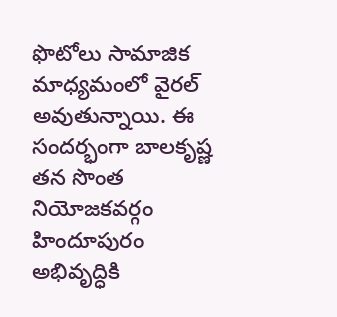ఫొటోలు సామాజిక మాధ్యమంలో వైరల్ అవుతున్నాయి. ఈ సందర్భంగా బాలకృష్ణ తన సొంత నియోజకవర్గం హిందూపురం అభివృద్ధికి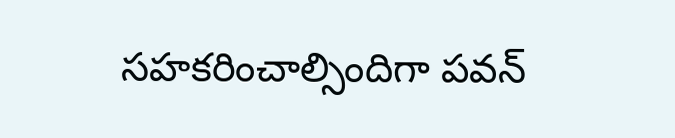సహకరించాల్సిందిగా పవన్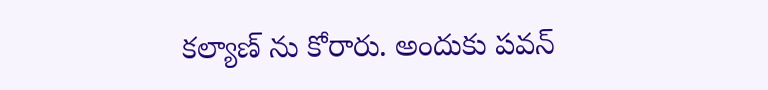కల్యాణ్ ను కోరారు. అందుకు పవన్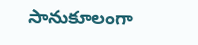సానుకూలంగా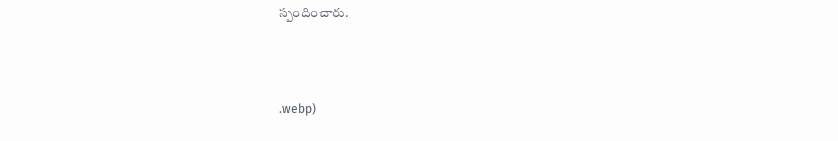స్పందించారు.



.webp)